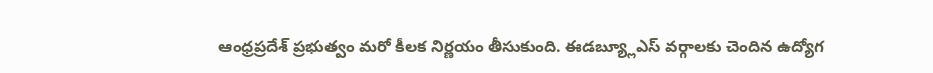ఆంధ్రప్రదేశ్ ప్రభుత్వం మరో కీలక నిర్ణయం తీసుకుంది. ఈడబ్య్లూఎస్ వర్గాలకు చెందిన ఉద్యోగ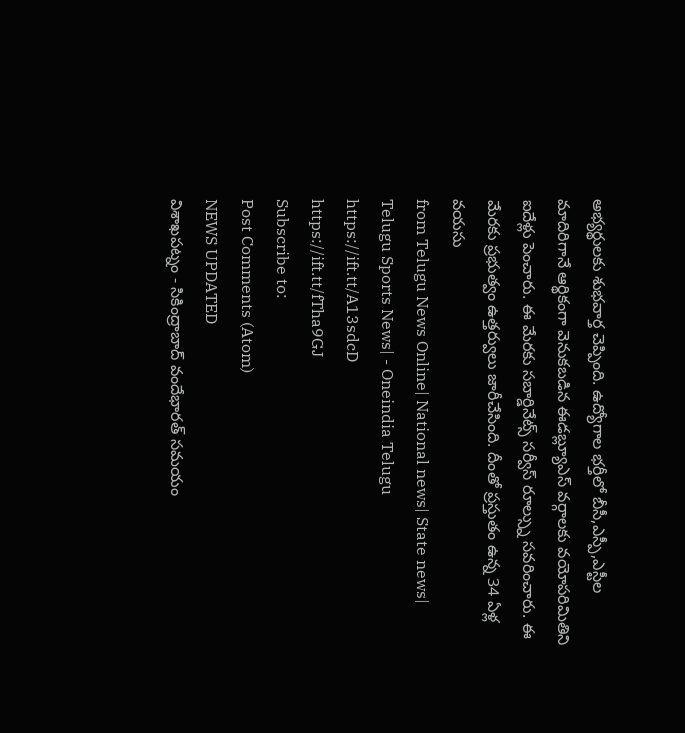అభ్యర్థులకు శుభవార్త చెప్పింది. ఉద్యోగాల భర్తీలో బీసీ,ఎస్పీ,ఎస్టీల మాదిరిగానే ఆర్థికంగా వెనుకబడిన ఈడబ్ల్యూఎస్ వర్గాలకు వయోపరిమితిని ఐదేళ్లు పెంచారు. ఈ మేరకు సబార్డినేట్స్ సర్వీస్ రూల్స్ను సవరించారు. ఈ మేరకు ప్రభుత్వం ఉత్తర్వులు జారీచేసింది. దీంతో ప్రస్తుతం ఉన్న 34 ఏళ్ల వయసు
from Telugu News Online| National news| State news| Telugu Sports News| - Oneindia Telugu https://ift.tt/A13sdcD
https://ift.tt/fTha9GJ
Subscribe to:
Post Comments (Atom)
NEWS UPDATED
విశాఖపట్నం - సికింద్రాబాద్ వందేభారత్ సమయం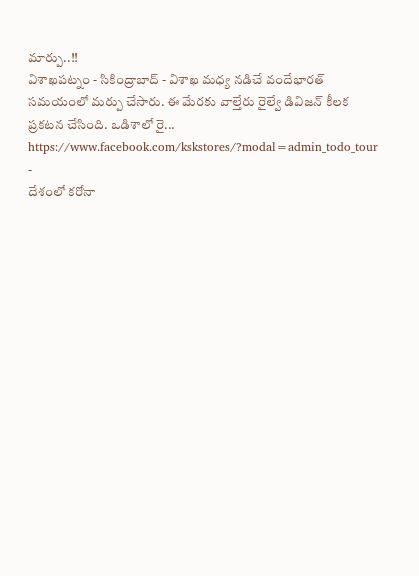మార్పు..!!
విశాఖపట్నం - సికింద్రాబాద్ - విశాఖ మధ్య నడిచే వందేభారత్ సమయంలో మర్పు చేసారు. ఈ మేరకు వాల్తేరు రైల్వే డివిజన్ కీలక ప్రకటన చేసింది. ఒడిశాలో రై...
https://www.facebook.com/kskstores/?modal=admin_todo_tour
-
దేశంలో కరోనా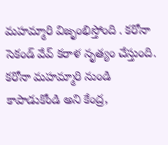మహమ్మారి విజృంభిస్తోంది . కరోనా సెకండ్ వేవ్ కరాళ నృత్యం చేస్తుంది. కరోనా మహమ్మారి నుండి కాపాడుకోండి అని కేంద్ర,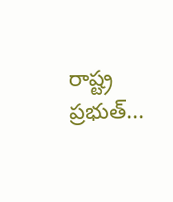రాష్ట్ర ప్రభుత్...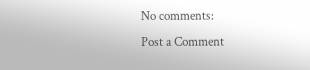No comments:
Post a Comment